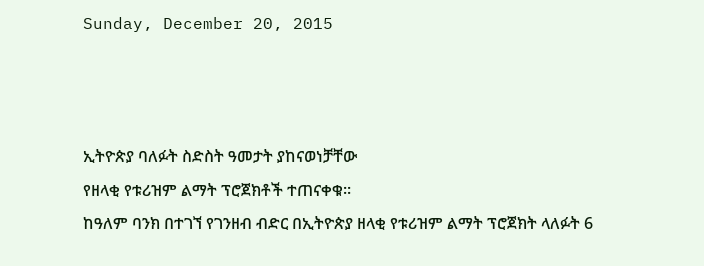Sunday, December 20, 2015



ኢትዮጵያ ባለፉት ስድስት ዓመታት ያከናወነቻቸው
የዘላቂ የቱሪዝም ልማት ፕሮጀክቶች ተጠናቀቁ፡፡
ከዓለም ባንክ በተገኘ የገንዘብ ብድር በኢትዮጵያ ዘላቂ የቱሪዝም ልማት ፕሮጀክት ላለፉት 6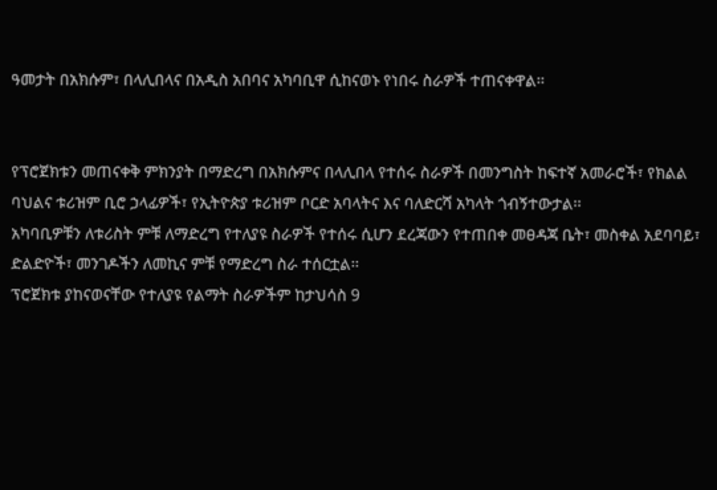ዓመታት በአክሱም፣ በላሊበላና በአዲስ አበባና አካባቢዋ ሲከናወኑ የነበሩ ስራዎች ተጠናቀዋል፡፡


የፕሮጀክቱን መጠናቀቅ ምክንያት በማድረግ በአክሱምና በላሊበላ የተሰሩ ስራዎች በመንግስት ከፍተኛ አመራሮች፣ የክልል ባህልና ቱሪዝም ቢሮ ኃላፊዎች፣ የኢትዮጵያ ቱሪዝም ቦርድ አባላትና እና ባለድርሻ አካላት ጎብኝተውታል፡፡
አካባቢዎቹን ለቱሪስት ምቹ ለማድረግ የተለያዩ ስራዎች የተሰሩ ሲሆን ደረጃውን የተጠበቀ መፀዳጃ ቤት፣ መስቀል አደባባይ፣ ድልድዮች፣ መንገዶችን ለመኪና ምቹ የማድረግ ስራ ተሰርቷል፡፡
ፕሮጀክቱ ያከናወናቸው የተለያዩ የልማት ስራዎችም ከታህሳስ 9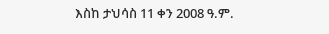እስከ ታህሳስ 11 ቀን 2008 ዓ.ም.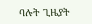ባሉት ጊዜያት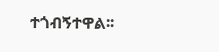ተጎብኝተዋል፡፡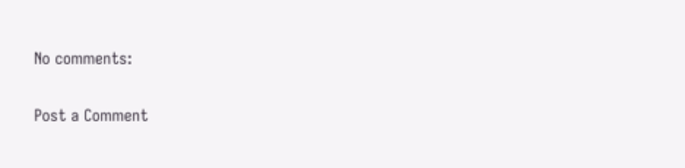No comments:

Post a Comment